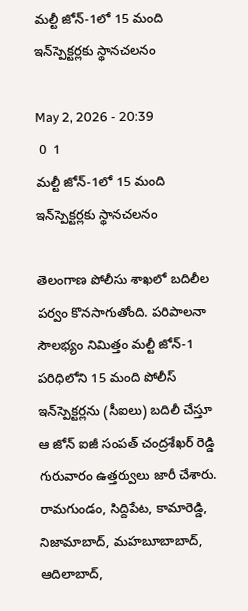మల్టీ జోన్‌-1లో 15 మంది ఇన్‌స్పెక్టర్లకు స్థానచలనం

May 2, 2026 - 20:39
 0  1
మల్టీ జోన్‌-1లో 15 మంది ఇన్‌స్పెక్టర్లకు స్థానచలనం

తెలంగాణ పోలీసు శాఖలో బదిలీల పర్వం కొనసాగుతోంది. పరిపాలనా సౌలభ్యం నిమిత్తం మల్టీ జోన్‌-1 పరిధిలోని 15 మంది పోలీస్‌ ఇన్‌స్పెక్టర్లను (సీఐలు) బదిలీ చేస్తూ ఆ జోన్‌ ఐజీ సంపత్‌ చంద్రశేఖర్‌ రెడ్డి గురువారం ఉత్తర్వులు జారీ చేశారు. రామగుండం, సిద్దిపేట, కామారెడ్డి, నిజామాబాద్‌, మహబూబాబాద్‌, ఆదిలాబాద్‌,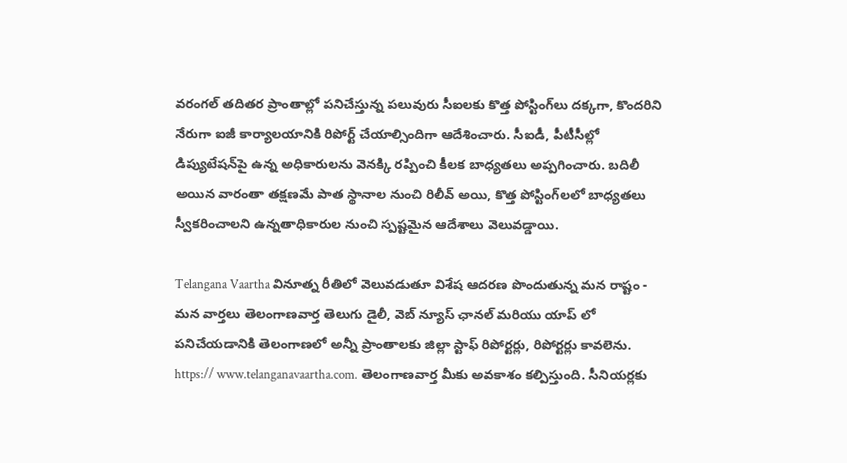వరంగల్ తదితర ప్రాంతాల్లో పనిచేస్తున్న పలువురు సీఐలకు కొత్త పోస్టింగ్‌లు దక్కగా, కొందరిని నేరుగా ఐజీ కార్యాలయానికి రిపోర్ట్‌ చేయాల్సిందిగా ఆదేశించారు. సీఐడీ, పీటీసీల్లో డిప్యుటేషన్‌పై ఉన్న అధికారులను వెనక్కి రప్పించి కీలక బాధ్యతలు అప్పగించారు. బదిలీ అయిన వారంతా తక్షణమే పాత స్థానాల నుంచి రిలీవ్ అయి, కొత్త పోస్టింగ్‌లలో బాధ్యతలు స్వీకరించాలని ఉన్నతాధికారుల నుంచి స్పష్టమైన ఆదేశాలు వెలువడ్డాయి.

Telangana Vaartha వినూత్న రీతిలో వెలువడుతూ విశేష ఆదరణ పొందుతున్న మన రాష్టం - మన వార్తలు తెలంగాణవార్త తెలుగు డైలీ, వెబ్ న్యూస్ ఛానల్ మరియు యాప్ లో పనిచేయడానికి తెలంగాణలో అన్నీ ప్రాంతాలకు జిల్లా స్టాఫ్ రిపోర్టర్లు, రిపోర్టర్లు కావలెను. https:// www.telanganavaartha.com. తెలంగాణవార్త మీకు అవకాశం కల్పిస్తుంది. సీనియర్లకు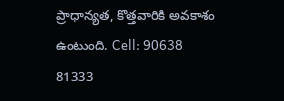ప్రాధాన్యత, కొత్తవారికి అవకాశం ఉంటుంది. Cell: 90638 81333